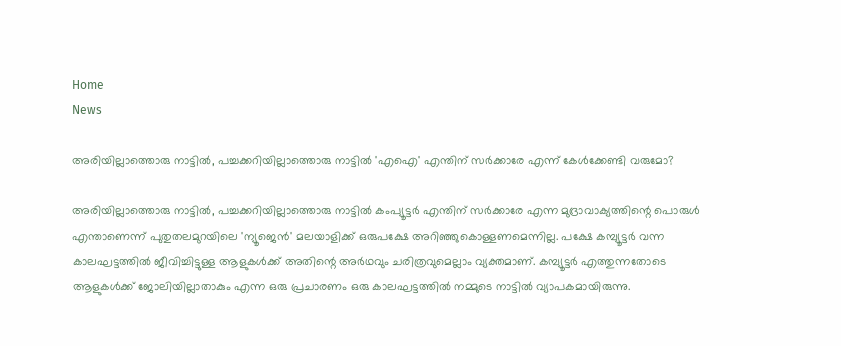Home
News

അ‌രിയില്ലാത്തൊരു നാട്ടിൽ, പച്ചക്കറിയില്ലാത്തൊരു നാട്ടിൽ 'എഐ' എന്തിന് സർക്കാരേ എന്ന് കേൾക്കേണ്ടി വരുമോ?

അ‌രിയില്ലാത്തൊരു നാട്ടിൽ, പച്ചക്കറിയില്ലാത്തൊരു നാട്ടിൽ കംപ്യൂട്ടർ എന്തിന് സർക്കാരേ എന്ന മുദ്രാവാക്യത്തിന്റെ പൊരുൾ എന്താണെന്ന് പുതുതലമുറയിലെ 'ന്യൂജെൻ' മലയാളിക്ക് ഒരുപക്ഷേ അ‌റിഞ്ഞുകൊള്ളണമെന്നില്ല. പക്ഷേ കമ്പ്യൂട്ടർ വന്ന കാലഘട്ടത്തിൽ ജീവിച്ചിട്ടുള്ള ആളുകൾക്ക് അ‌തിന്റെ അ‌ർഥവും ചരിത്രവുമെല്ലാം വ്യക്തമാണ്. കമ്പ്യൂട്ടർ എത്തുന്നതോടെ ആളുകൾക്ക് ജോലിയില്ലാതാകും എന്ന ഒരു പ്രചാരണം ഒരു കാലഘട്ടത്തിൽ നമ്മുടെ നാട്ടിൽ വ്യാപകമായിരുന്നു.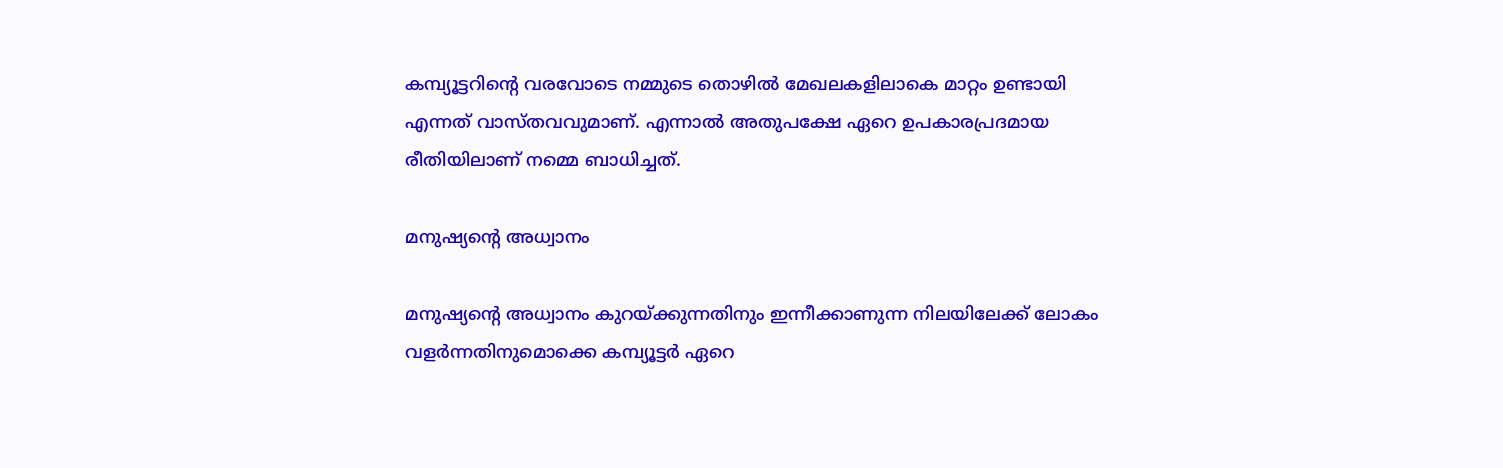കമ്പ്യൂട്ടറിന്റെ വരവോടെ നമ്മുടെ തൊഴിൽ മേഖലകളിലാകെ മാറ്റം ഉണ്ടായി എന്നത് വാസ്തവവുമാണ്. എന്നാൽ അ‌തുപക്ഷേ ഏറെ ഉപകാരപ്രദമായ രീതിയിലാണ് നമ്മെ ബാധിച്ചത്.

മനുഷ്യന്റെ അ‌ധ്വാനം

മനുഷ്യന്റെ അ‌ധ്വാനം കുറയ്ക്കുന്നതിനും ഇന്നീക്കാണുന്ന നിലയിലേക്ക് ലോകം വളർന്നതിനുമൊക്കെ കമ്പ്യൂട്ടർ ഏറെ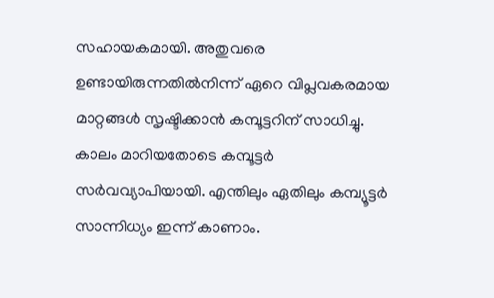സഹായകമായി. അ‌തുവരെ ഉണ്ടായിരുന്നതിൽനിന്ന് ഏറെ വിപ്ലവകരമായ മാറ്റങ്ങൾ സൃഷ്ടിക്കാൻ കമ്പൂട്ടറിന് സാധിച്ചു. കാലം മാറിയതോടെ കമ്പൂട്ടർ സർവവ്യാപിയായി. എന്തിലും ഏതിലും കമ്പ്യൂട്ടർ സാന്നിധ്യം ഇന്ന് കാണാം.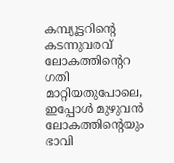കമ്പ്യൂട്ടറിന്റെ കടന്നുവരവ് ലോകത്തിന്റെറ ഗതി മാറ്റിയതുപോലെ, ഇപ്പോൾ മുഴുവൻ ലോകത്തിന്റെയും ഭാവി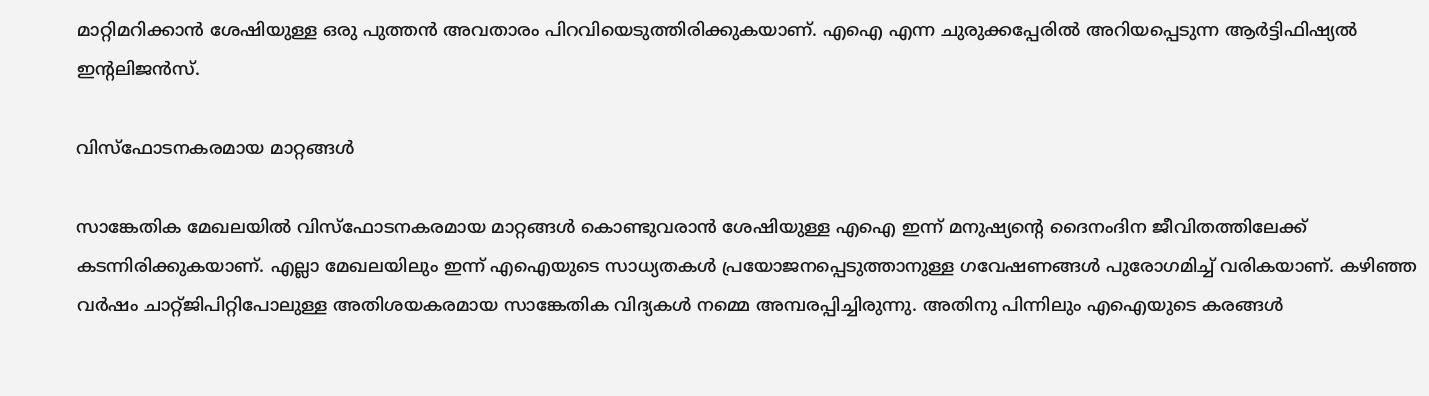മാറ്റിമറിക്കാൻ ശേഷിയുള്ള ഒരു പുത്തൻ അ‌വതാരം പിറവിയെടുത്തിരിക്കുകയാണ്. എഐ എന്ന ചുരുക്കപ്പേരിൽ അ‌റിയപ്പെടുന്ന ആർട്ടിഫിഷ്യൽ ഇന്റലിജൻസ്.

വിസ്ഫോടനകരമായ മാറ്റങ്ങൾ

സാങ്കേതിക മേഖലയിൽ വിസ്ഫോടനകരമായ മാറ്റങ്ങൾ കൊണ്ടുവരാൻ ശേഷിയുള്ള എഐ ഇന്ന് മനുഷ്യന്റെ ദൈനംദിന ജീവിതത്തിലേക്ക് കടന്നിരിക്കുകയാണ്. എല്ലാ മേഖലയിലും ഇന്ന് എഐയുടെ സാധ്യതകൾ പ്രയോജനപ്പെടുത്താനുള്ള ഗവേഷണങ്ങൾ പുരോഗമിച്ച് വരികയാണ്. കഴിഞ്ഞ വർഷം ചാറ്റ്ജിപിറ്റിപോലുള്ള അ‌തിശയകരമായ സാങ്കേതിക വിദ്യകൾ നമ്മെ അ‌മ്പരപ്പിച്ചിരുന്നു. അ‌തിനു പിന്നിലും എഐയുടെ കരങ്ങൾ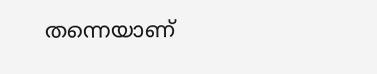തന്നെയാണ്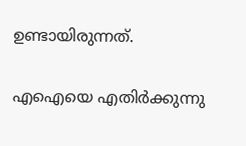ഉണ്ടായിരുന്നത്.

എഐയെ എതിർക്കുന്നു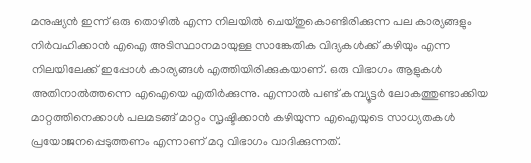മനുഷ്യൻ ഇന്ന് ഒരു തൊഴിൽ എന്ന നിലയിൽ ചെയ്തുകൊണ്ടിരിക്കുന്ന പല കാര്യങ്ങളും നിർവഹിക്കാൻ എഐ അ‌ടിസ്ഥാനമായുള്ള സാങ്കേതിക വിദ്യകൾക്ക് കഴിയും എന്ന നിലയിലേക്ക് ഇപ്പോൾ കാര്യങ്ങൾ എത്തിയിരിക്കുകയാണ്. ഒരു വിഭാഗം ആളുകൾ അ‌തിനാൽത്തന്നെ എഐയെ എതിർക്കുന്നു. എന്നാൽ പണ്ട് കമ്പ്യൂട്ടർ ലോകത്തുണ്ടാക്കിയ മാറ്റത്തിനെക്കാൾ പലമടങ്ങ് മാറ്റം സൃഷ്ടിക്കാൻ കഴിയുന്ന എഐയുടെ സാധ്യതകൾ പ്രയോജനപ്പെടുത്തണം എന്നാണ് മറു വിഭാഗം വാദിക്കുന്നത്.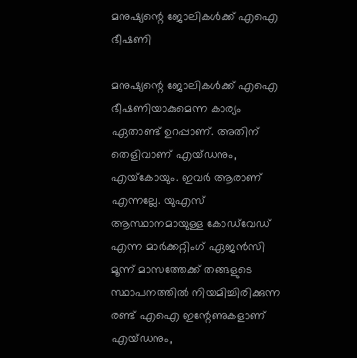മനുഷ്യന്റെ ജോലികൾക്ക് എഐ ഭീഷണി

മനുഷ്യന്റെ ജോലികൾക്ക് എഐ ഭീഷണിയാകുമെന്ന കാര്യം ഏതാണ്ട് ഉറപ്പാണ്. അ‌തിന് തെളിവാണ് എയ്ഡനും, എയ്‌കോയും. ഇവർ ആരാണ് എന്നല്ലേ. യുഎസ് ആസ്ഥാനമായുള്ള കോഡ്‌വേഡ് എന്ന മാർക്കറ്റിംഗ് ഏജൻസി മൂന്ന് മാസത്തേക്ക് തങ്ങളുടെ സ്ഥാപനത്തിൽ നിയമിച്ചിരിക്കുന്ന രണ്ട് എഐ ഇന്റേണുകളാണ് എയ്ഡനും,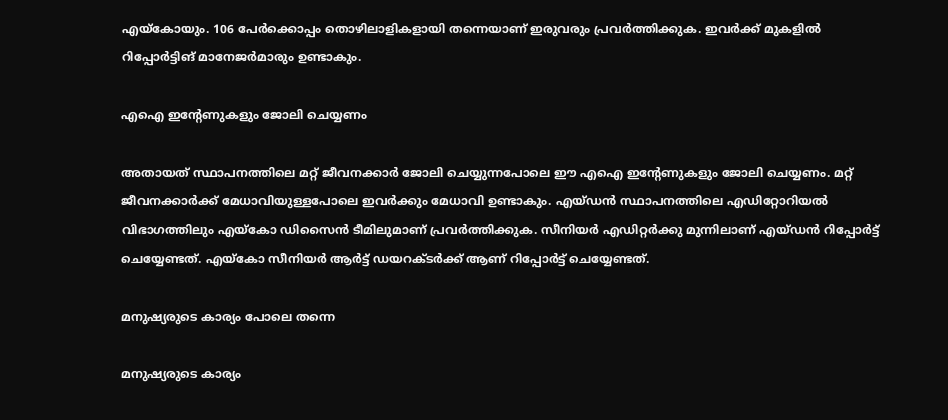എയ്‌കോയും. 106 പേർക്കൊപ്പം തൊഴിലാളികളായി തന്നെയാണ് ഇരുവരും പ്രവർത്തിക്കുക. ഇവർക്ക് മുകളിൽ റിപ്പോർട്ടിങ് മാനേജർമാരും ഉണ്ടാകും.

എഐ ഇന്റേണുകളും ജോലി ചെയ്യണം

അ‌തായത് സ്ഥാപനത്തിലെ മറ്റ് ജീവനക്കാർ ജോലി ചെയ്യുന്നപോലെ ഈ എഐ ഇന്റേണുകളും ജോലി ചെയ്യണം. മറ്റ് ജീവനക്കാർക്ക് മേധാവിയുള്ളപോലെ ഇവർക്കും മേധാവി ഉണ്ടാകും. എയ്ഡൻ സ്ഥാപനത്തിലെ എഡിറ്റോറിയൽ വിഭാഗത്തിലും എയ്‌കോ ഡിസൈൻ ടീമിലുമാണ് പ്രവർത്തിക്കുക. സീനിയർ എഡിറ്റർക്കു മുന്നിലാണ് എയ്ഡൻ റിപ്പോർട്ട് ചെയ്യേണ്ടത്. എയ്‌കോ സീനിയർ ആർട്ട് ഡയറക്ടർക്ക് ആണ് റിപ്പോർട്ട് ചെയ്യേണ്ടത്.

മനുഷ്യരുടെ കാര്യം പോലെ തന്നെ

മനുഷ്യരുടെ കാര്യം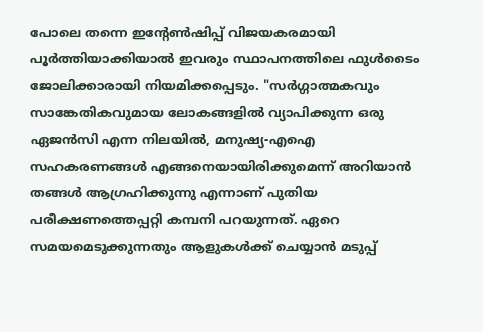പോലെ തന്നെ ഇന്റേൺഷിപ്പ് വിജയകരമായി പൂർത്തിയാക്കിയാൽ ഇവരും സ്ഥാപനത്തിലെ ഫുൾടൈം ജോലിക്കാരായി നിയമിക്കപ്പെടും. "സർഗ്ഗാത്മകവും സാങ്കേതികവുമായ ലോകങ്ങളിൽ വ്യാപിക്കുന്ന ഒരു ഏജൻസി എന്ന നിലയിൽ, മനുഷ്യ-എഐ സഹകരണങ്ങൾ എങ്ങനെയായിരിക്കുമെന്ന് അ‌റിയാൻ തങ്ങൾ ആഗ്രഹിക്കുന്നു എന്നാണ് പുതിയ പരീക്ഷണത്തെപ്പറ്റി കമ്പനി പറയുന്നത്. ഏറെ സമയമെടുക്കുന്നതും ആളുകൾക്ക് ചെയ്യാൻ മടുപ്പ്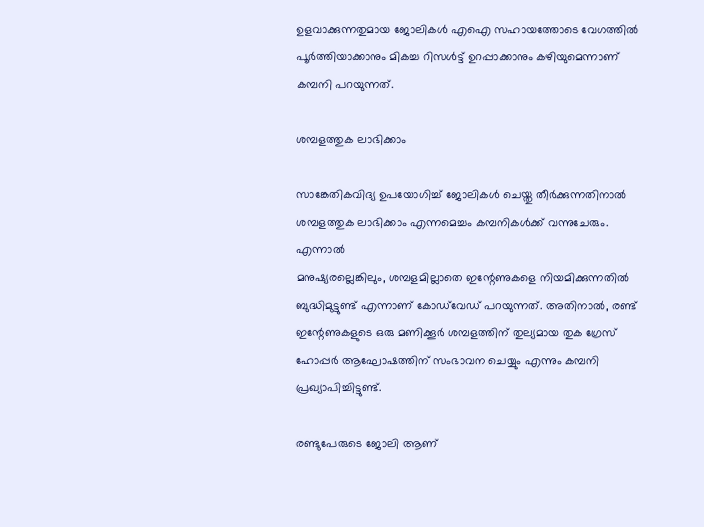ഉളവാക്കുന്നതുമായ ജോലികൾ എഐ സഹായത്തോടെ വേഗത്തിൽ പൂർത്തിയാക്കാനും മികച്ച റിസൾട്ട് ഉറപ്പാക്കാനും കഴിയുമെന്നാണ് കമ്പനി പറയുന്നത്.

ശമ്പളത്തുക ലാഭിക്കാം

സാങ്കേതികവിദ്യ ഉപയോഗിച്ച് ജോലികൾ ചെയ്തു തീർക്കുന്നതിനാൽ ശമ്പളത്തുക ലാഭിക്കാം എന്നമെച്ചം കമ്പനികൾക്ക് വന്നുചേരും. എന്നാൽ
മനുഷ്യരല്ലെങ്കിലും, ശമ്പളമില്ലാതെ ഇന്റേണുകളെ നിയമിക്കുന്നതിൽ ബുദ്ധിമുട്ടുണ്ട് എന്നാണ് കോഡ്‌വേഡ് പറയുന്നത്. അതിനാൽ, രണ്ട് ഇന്റേണുകളുടെ ഒരു മണിക്കൂർ ശമ്പളത്തിന് തുല്യമായ തുക ഗ്രേസ് ഹോപ്പർ ആഘോഷത്തിന് സംഭാവന ചെയ്യും എന്നും കമ്പനി പ്രഖ്യാപിച്ചിട്ടുണ്ട്.

രണ്ടുപേരുടെ ജോലി ആണ്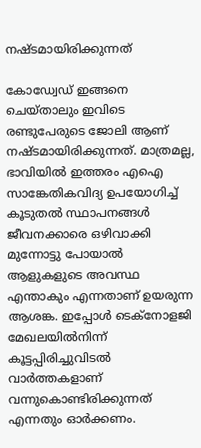നഷ്ടമായിരിക്കുന്നത്

കോഡ്വേഡ് ഇങ്ങനെ ചെയ്താലും ഇവിടെ രണ്ടുപേരുടെ ജോലി ആണ് നഷ്ടമായിരിക്കുന്നത്. മാത്രമല്ല, ഭാവിയിൽ ഇത്തരം എഐ സാങ്കേതികവിദ്യ ഉപയോഗിച്ച് കൂടുതൽ സ്ഥാപനങ്ങൾ ജീവനക്കാരെ ഒഴിവാക്കി മുന്നോട്ടു പോയാൽ ആളുകളുടെ അ‌വസ്ഥ എന്താകും എന്നതാണ് ഉയരുന്ന ആശങ്ക. ഇപ്പോൾ ടെക്നോളജി മേഖലയിൽനിന്ന് കൂട്ടപ്പിരിച്ചുവിടൽ വാർത്തകളാണ് വന്നുകൊണ്ടിരിക്കുന്നത് എന്നതും ഓർക്കണം.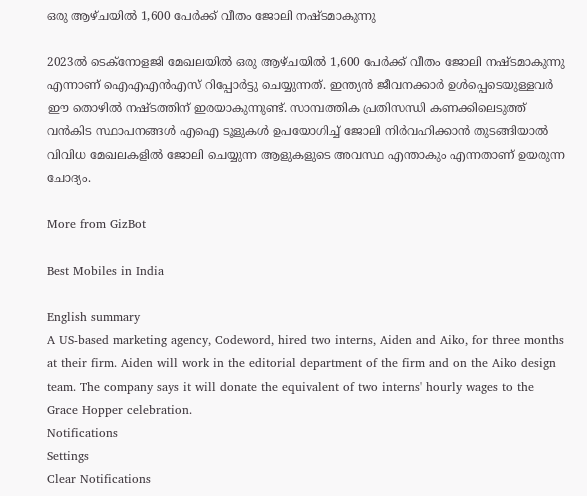ഒരു ആഴ്ചയിൽ 1,600 പേർക്ക് വീതം ജോലി നഷ്ടമാകുന്നു

2023ല്‍ ടെക്‌നോളജി മേഖലയില്‍ ഒരു ആഴ്ചയിൽ 1,600 പേർക്ക് വീതം ജോലി നഷ്ടമാകുന്നു എന്നാണ് ഐഎഎന്‍എസ് റിപ്പോര്‍ട്ടു ചെയ്യുന്നത്. ഇന്ത്യൻ ജീവനക്കാർ ഉൾപ്പെടെയുള്ളവർ ഈ തൊഴിൽ നഷ്ടത്തിന് ഇരയാകുന്നുണ്ട്. സാമ്പത്തിക പ്രതിസന്ധി കണക്കിലെടുത്ത് വൻകിട സ്ഥാപനങ്ങൾ എഐ ടൂളുകൾ ഉപയോഗിച്ച് ജോലി നിർവഹിക്കാൻ തുടങ്ങിയാൽ വിവിധ മേഖലകളിൽ ജോലി ചെയ്യുന്ന ആളുകളുടെ അ‌വസ്ഥ എന്താകും എന്നതാണ് ഉയരുന്ന ചോദ്യം.

More from GizBot

Best Mobiles in India

English summary
A US-based marketing agency, Codeword, hired two interns, Aiden and Aiko, for three months at their firm. Aiden will work in the editorial department of the firm and on the Aiko design team. The company says it will donate the equivalent of two interns' hourly wages to the Grace Hopper celebration.
Notifications
Settings
Clear Notifications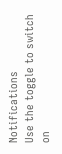Notifications
Use the toggle to switch on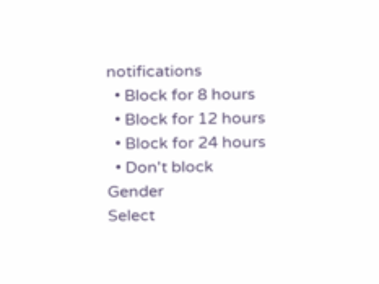notifications
  • Block for 8 hours
  • Block for 12 hours
  • Block for 24 hours
  • Don't block
Gender
Select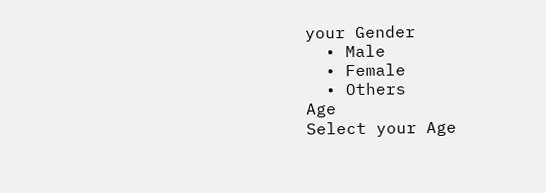your Gender
  • Male
  • Female
  • Others
Age
Select your Age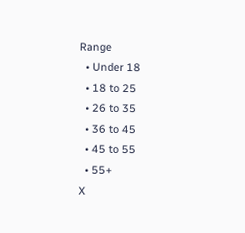Range
  • Under 18
  • 18 to 25
  • 26 to 35
  • 36 to 45
  • 45 to 55
  • 55+
X